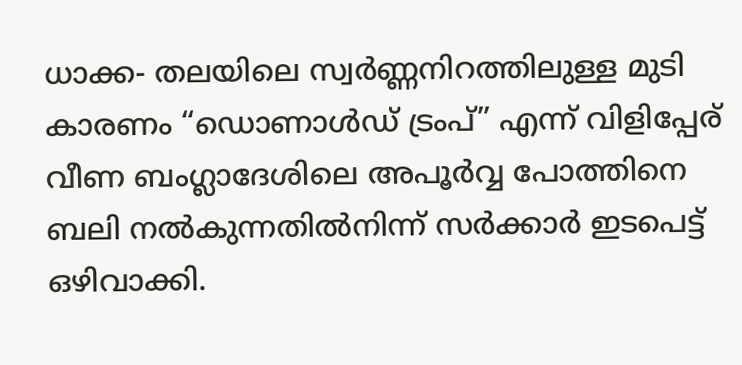ധാക്ക- തലയിലെ സ്വർണ്ണനിറത്തിലുള്ള മുടി കാരണം “ഡൊണാൾഡ് ട്രംപ്” എന്ന് വിളിപ്പേര് വീണ ബംഗ്ലാദേശിലെ അപൂർവ്വ പോത്തിനെ ബലി നൽകുന്നതിൽനിന്ന് സർക്കാർ ഇടപെട്ട് ഒഴിവാക്കി.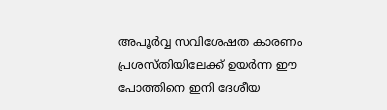അപൂർവ്വ സവിശേഷത കാരണം പ്രശസ്തിയിലേക്ക് ഉയർന്ന ഈ പോത്തിനെ ഇനി ദേശീയ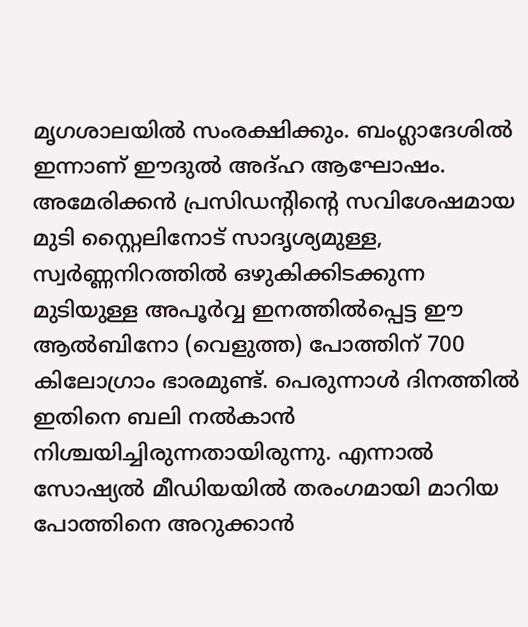മൃഗശാലയിൽ സംരക്ഷിക്കും. ബംഗ്ലാദേശിൽ ഇന്നാണ് ഈദുൽ അദ്ഹ ആഘോഷം.
അമേരിക്കൻ പ്രസിഡന്റിന്റെ സവിശേഷമായ മുടി സ്റ്റൈലിനോട് സാദൃശ്യമുള്ള, സ്വർണ്ണനിറത്തിൽ ഒഴുകിക്കിടക്കുന്ന മുടിയുള്ള അപൂർവ്വ ഇനത്തിൽപ്പെട്ട ഈ ആൽബിനോ (വെളുത്ത) പോത്തിന് 700 കിലോഗ്രാം ഭാരമുണ്ട്. പെരുന്നാൾ ദിനത്തിൽ ഇതിനെ ബലി നൽകാൻ നിശ്ചയിച്ചിരുന്നതായിരുന്നു. എന്നാൽ സോഷ്യൽ മീഡിയയിൽ തരംഗമായി മാറിയ പോത്തിനെ അറുക്കാൻ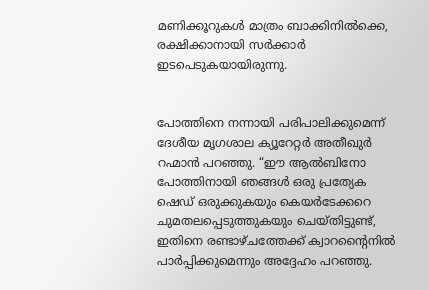മണിക്കൂറുകൾ മാത്രം ബാക്കിനിൽക്കെ, രക്ഷിക്കാനായി സർക്കാർ ഇടപെടുകയായിരുന്നു.


പോത്തിനെ നന്നായി പരിപാലിക്കുമെന്ന് ദേശീയ മൃഗശാല ക്യൂറേറ്റർ അതീഖുർ റഹ്മാൻ പറഞ്ഞു. “ഈ ആൽബിനോ പോത്തിനായി ഞങ്ങൾ ഒരു പ്രത്യേക ഷെഡ് ഒരുക്കുകയും കെയർടേക്കറെ ചുമതലപ്പെടുത്തുകയും ചെയ്തിട്ടുണ്ട്, ഇതിനെ രണ്ടാഴ്ചത്തേക്ക് ക്വാറന്റൈനിൽ പാർപ്പിക്കുമെന്നും അദ്ദേഹം പറഞ്ഞു.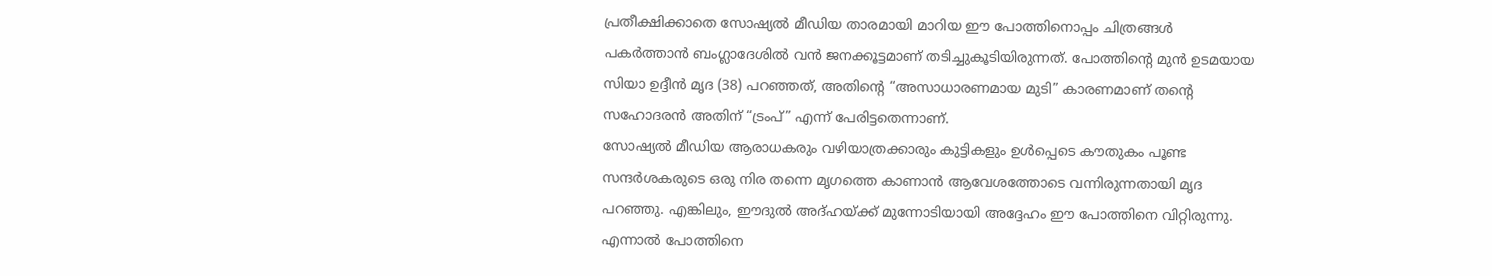പ്രതീക്ഷിക്കാതെ സോഷ്യൽ മീഡിയ താരമായി മാറിയ ഈ പോത്തിനൊപ്പം ചിത്രങ്ങൾ പകർത്താൻ ബംഗ്ലാദേശിൽ വൻ ജനക്കൂട്ടമാണ് തടിച്ചുകൂടിയിരുന്നത്. പോത്തിന്റെ മുൻ ഉടമയായ സിയാ ഉദ്ദീൻ മൃദ (38) പറഞ്ഞത്, അതിന്റെ “അസാധാരണമായ മുടി” കാരണമാണ് തന്റെ സഹോദരൻ അതിന് “ട്രംപ്” എന്ന് പേരിട്ടതെന്നാണ്.
സോഷ്യൽ മീഡിയ ആരാധകരും വഴിയാത്രക്കാരും കുട്ടികളും ഉൾപ്പെടെ കൗതുകം പൂണ്ട സന്ദർശകരുടെ ഒരു നിര തന്നെ മൃഗത്തെ കാണാൻ ആവേശത്തോടെ വന്നിരുന്നതായി മൃദ പറഞ്ഞു. എങ്കിലും, ഈദുൽ അദ്ഹയ്ക്ക് മുന്നോടിയായി അദ്ദേഹം ഈ പോത്തിനെ വിറ്റിരുന്നു.
എന്നാൽ പോത്തിനെ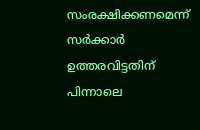സംരക്ഷിക്കണമെന്ന് സർക്കാർ ഉത്തരവിട്ടതിന് പിന്നാലെ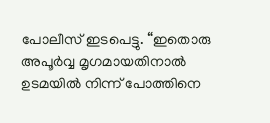പോലീസ് ഇടപെട്ടു. “ഇതൊരു അപൂർവ്വ മൃഗമായതിനാൽ ഉടമയിൽ നിന്ന് പോത്തിനെ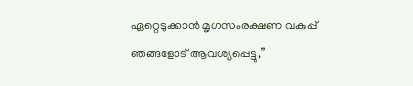ഏറ്റെടുക്കാൻ മൃഗസംരക്ഷണ വകുപ്പ് ഞങ്ങളോട് ആവശ്യപ്പെട്ടു,”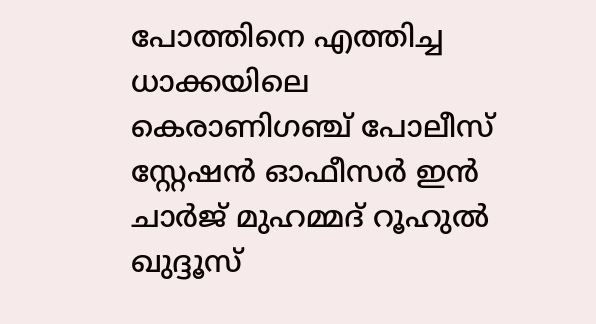പോത്തിനെ എത്തിച്ച ധാക്കയിലെ കെരാണിഗഞ്ച് പോലീസ് സ്റ്റേഷൻ ഓഫീസർ ഇൻ ചാർജ് മുഹമ്മദ് റൂഹുൽ ഖുദ്ദൂസ്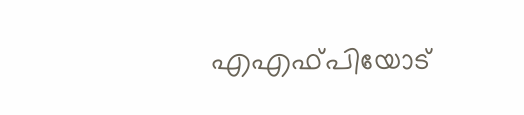എഎഫ്പിയോട്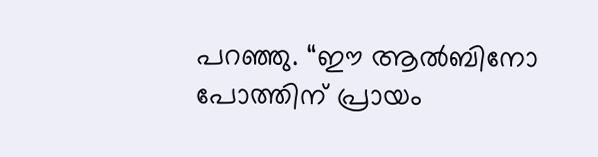പറഞ്ഞു. “ഈ ആൽബിനോ പോത്തിന് പ്രായം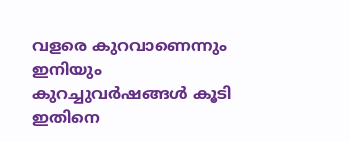വളരെ കുറവാണെന്നും ഇനിയും കുറച്ചുവർഷങ്ങൾ കൂടി ഇതിനെ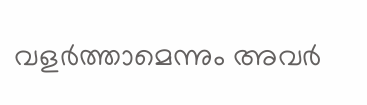വളർത്താമെന്നും അവർ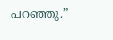പറഞ്ഞു.”